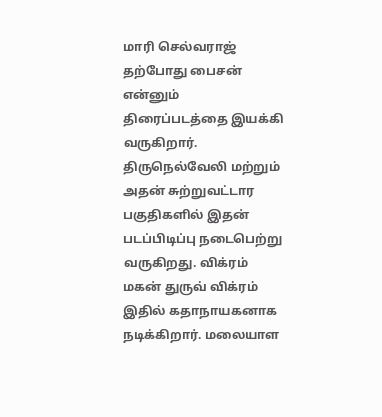மாரி செல்வராஜ் தற்போது பைசன் என்னும் திரைப்படத்தை இயக்கி வருகிறார். திருநெல்வேலி மற்றும் அதன் சுற்றுவட்டார பகுதிகளில் இதன் படப்பிடிப்பு நடைபெற்று வருகிறது. விக்ரம் மகன் துருவ் விக்ரம் இதில் கதாநாயகனாக நடிக்கிறார். மலையாள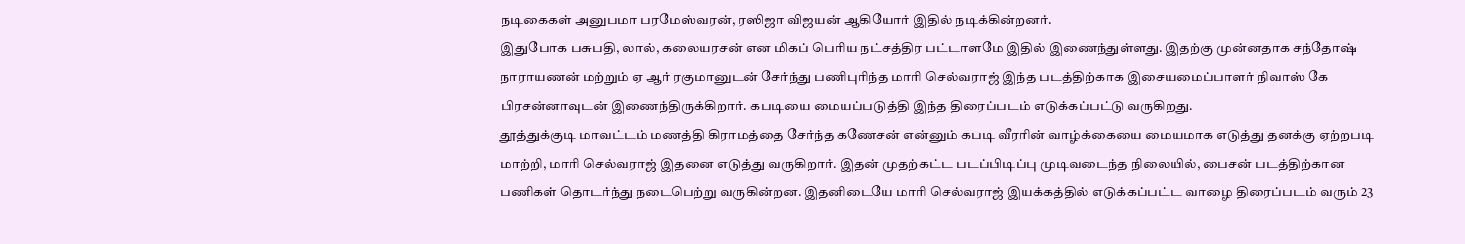நடிகைகள் அனுபமா பரமேஸ்வரன், ரஸிஜா விஜயன் ஆகியோர் இதில் நடிக்கின்றனர்.
இதுபோக பசுபதி, லால், கலையரசன் என மிகப் பெரிய நட்சத்திர பட்டாளமே இதில் இணைந்துள்ளது. இதற்கு முன்னதாக சந்தோஷ் நாராயணன் மற்றும் ஏ ஆர் ரகுமானுடன் சேர்ந்து பணிபுரிந்த மாரி செல்வராஜ் இந்த படத்திற்காக இசையமைப்பாளர் நிவாஸ் கே பிரசன்னாவுடன் இணைந்திருக்கிறார். கபடியை மையப்படுத்தி இந்த திரைப்படம் எடுக்கப்பட்டு வருகிறது.
தூத்துக்குடி மாவட்டம் மணத்தி கிராமத்தை சேர்ந்த கணேசன் என்னும் கபடி வீரரின் வாழ்க்கையை மையமாக எடுத்து தனக்கு ஏற்றபடி மாற்றி, மாரி செல்வராஜ் இதனை எடுத்து வருகிறார். இதன் முதற்கட்ட படப்பிடிப்பு முடிவடைந்த நிலையில், பைசன் படத்திற்கான பணிகள் தொடர்ந்து நடைபெற்று வருகின்றன. இதனிடையே மாரி செல்வராஜ் இயக்கத்தில் எடுக்கப்பட்ட வாழை திரைப்படம் வரும் 23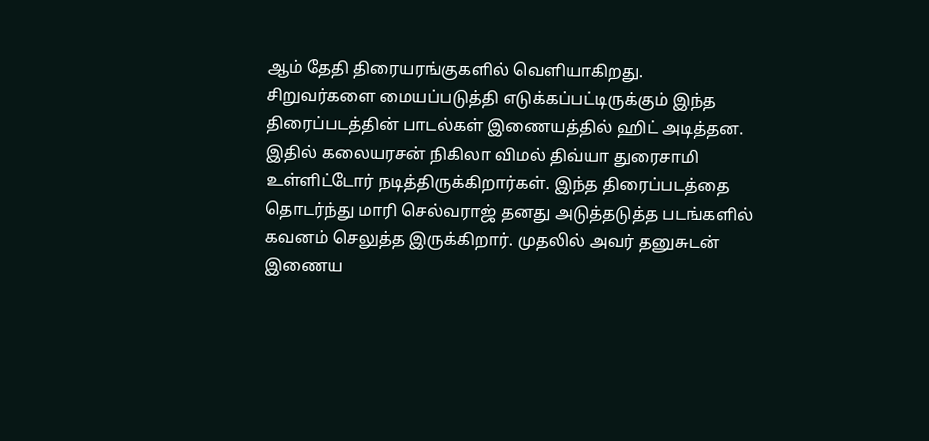ஆம் தேதி திரையரங்குகளில் வெளியாகிறது.
சிறுவர்களை மையப்படுத்தி எடுக்கப்பட்டிருக்கும் இந்த திரைப்படத்தின் பாடல்கள் இணையத்தில் ஹிட் அடித்தன. இதில் கலையரசன் நிகிலா விமல் திவ்யா துரைசாமி உள்ளிட்டோர் நடித்திருக்கிறார்கள். இந்த திரைப்படத்தை தொடர்ந்து மாரி செல்வராஜ் தனது அடுத்தடுத்த படங்களில் கவனம் செலுத்த இருக்கிறார். முதலில் அவர் தனுசுடன் இணைய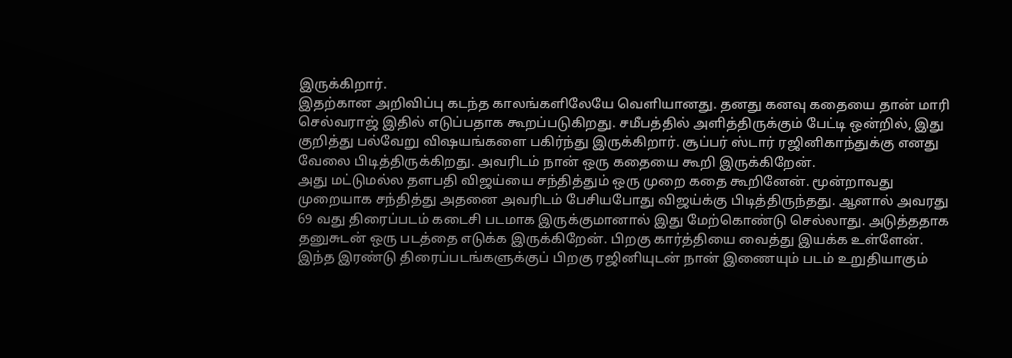இருக்கிறார்.
இதற்கான அறிவிப்பு கடந்த காலங்களிலேயே வெளியானது. தனது கனவு கதையை தான் மாரி செல்வராஜ் இதில் எடுப்பதாக கூறப்படுகிறது. சமீபத்தில் அளித்திருக்கும் பேட்டி ஒன்றில், இது குறித்து பல்வேறு விஷயங்களை பகிர்ந்து இருக்கிறார். சூப்பர் ஸ்டார் ரஜினிகாந்துக்கு எனது வேலை பிடித்திருக்கிறது. அவரிடம் நான் ஒரு கதையை கூறி இருக்கிறேன்.
அது மட்டுமல்ல தளபதி விஜய்யை சந்தித்தும் ஒரு முறை கதை கூறினேன். மூன்றாவது முறையாக சந்தித்து அதனை அவரிடம் பேசியபோது விஜய்க்கு பிடித்திருந்தது. ஆனால் அவரது 69 வது திரைப்படம் கடைசி படமாக இருக்குமானால் இது மேற்கொண்டு செல்லாது. அடுத்ததாக தனுசுடன் ஒரு படத்தை எடுக்க இருக்கிறேன். பிறகு கார்த்தியை வைத்து இயக்க உள்ளேன். இந்த இரண்டு திரைப்படங்களுக்குப் பிறகு ரஜினியுடன் நான் இணையும் படம் உறுதியாகும்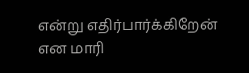என்று எதிர்பார்க்கிறேன் என மாரி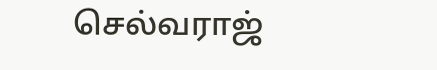செல்வராஜ்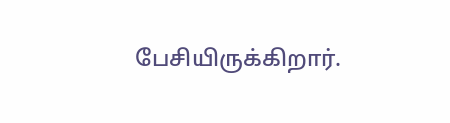பேசியிருக்கிறார்.